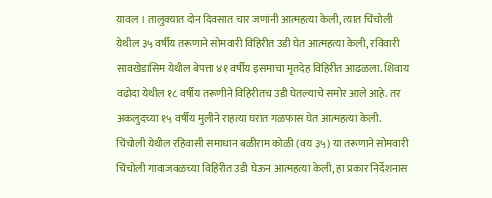यावल । तालुक्यात दोन दिवसात चार जणांनी आत्महत्या केली, त्यात चिंचोली येथील ३५ वर्षीय तरूणाने सोमवारी विहिरीत उडी घेत आत्महत्या केली, रविवारी सावखेडासिम येथील बेपत्ता ४१ वर्षीय इसमाचा मृतदेह विहिरीत आढळला. शिवाय वढोदा येथील १८ वर्षीय तरूणीने विहिरीतच उडी घेतल्याचे समोर आले आहे. तर अकलुदच्या १५ वर्षीय मुलीने राहत्या घरात गळफास घेत आत्महत्या केली.
चिंचोली येथील रहिवासी समाधान बळीराम कोळी (वय ३५) या तरूणाने सोमवारी चिंचोली गावाजवळच्या विहिरीत उडी घेऊन आत्महत्या केली, हा प्रकार निर्देशनास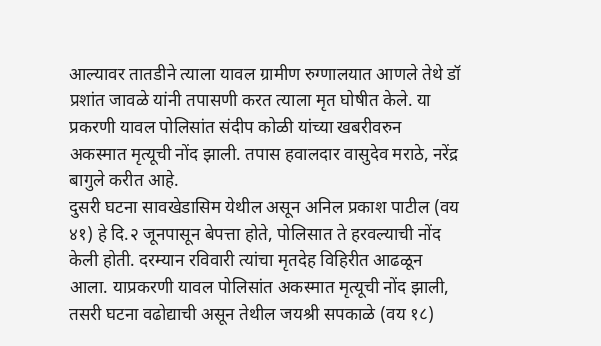आल्यावर तातडीने त्याला यावल ग्रामीण रुग्णालयात आणले तेथे डॉ प्रशांत जावळे यांनी तपासणी करत त्याला मृत घोषीत केले. या प्रकरणी यावल पोलिसांत संदीप कोळी यांच्या खबरीवरुन अकस्मात मृत्यूची नोंद झाली. तपास हवालदार वासुदेव मराठे, नरेंद्र बागुले करीत आहे.
दुसरी घटना सावखेडासिम येथील असून अनिल प्रकाश पाटील (वय ४१) हे दि.२ जूनपासून बेपत्ता होते, पोलिसात ते हरवल्याची नोंद केली होती. दरम्यान रविवारी त्यांचा मृतदेह विहिरीत आढळून आला. याप्रकरणी यावल पोलिसांत अकस्मात मृत्यूची नोंद झाली, तसरी घटना वढोद्याची असून तेथील जयश्री सपकाळे (वय १८)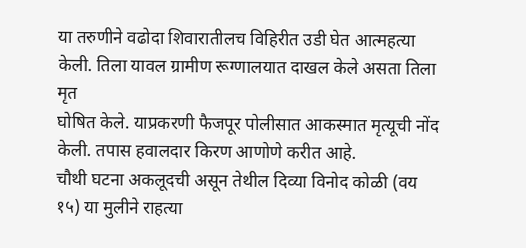या तरुणीने वढोदा शिवारातीलच विहिरीत उडी घेत आत्महत्या केली. तिला यावल ग्रामीण रूग्णालयात दाखल केले असता तिला मृत
घोषित केले. याप्रकरणी फैजपूर पोलीसात आकस्मात मृत्यूची नोंद केली. तपास हवालदार किरण आणोणे करीत आहे.
चौथी घटना अकलूदची असून तेथील दिव्या विनोद कोळी (वय १५) या मुलीने राहत्या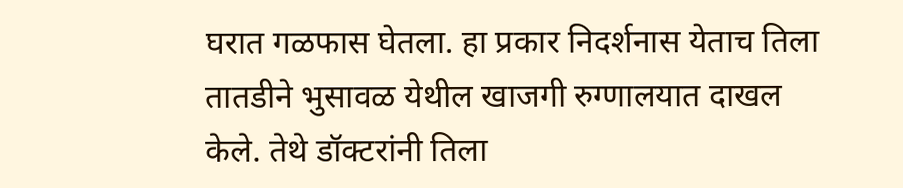घरात गळफास घेतला. हा प्रकार निदर्शनास येताच तिला तातडीने भुसावळ येथील खाजगी रुग्णालयात दाखल केले. तेथे डॉक्टरांनी तिला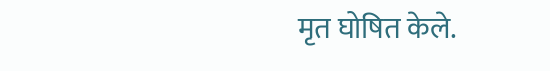मृत घोषित केले.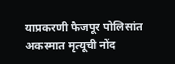याप्रकरणी फैजपूर पोलिसांत अकस्मात मृत्यूची नोंद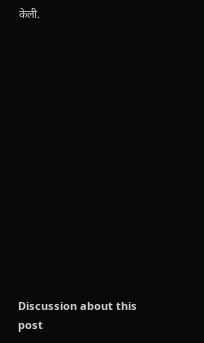केली.















Discussion about this post